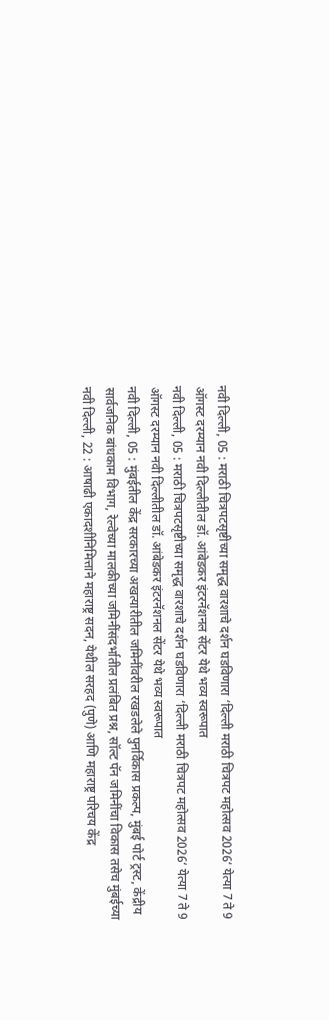नवी दिल्ली, 05 : मराठी चित्रपटसृष्टीच्या समृद्ध वारशाचे दर्शन घडविणारा ‘दिल्ली मराठी चित्रपट महोत्सव 2026‘ येत्या 7 ते 9 ऑगस्ट दरम्यान नवी दिल्लीतील डॉ. आंबेडकर इंटरनॅशनल सेंटर येथे भव्य स्वरूपात
नवी दिल्ली, 05 : मराठी चित्रपटसृष्टीच्या समृद्ध वारशाचे दर्शन घडविणारा ‘दिल्ली मराठी चित्रपट महोत्सव 2026‘ येत्या 7 ते 9 ऑगस्ट दरम्यान नवी दिल्लीतील डॉ. आंबेडकर इंटरनॅशनल सेंटर येथे भव्य स्वरूपात
नवी दिल्ली, 05 : मुंबईतील केंद्र सरकारच्या अखत्यारीतील जमिनींवरील रखडलेले पुनर्विकास प्रकल्प, मुंबई पोर्ट ट्रस्ट, केंद्रीय सार्वजनिक बांधकाम विभाग, रेल्वेच्या मालकीच्या जमिनींसंदर्भातील प्रलंबित प्रश्न, सॉल्ट पॅन जमिनींचा विकास तसेच मुंबईच्या
नवी दिल्ली, 22 : आषाढी एकादशीनिमित्ताने महाराष्ट्र सदन, येथील सरहद (पुणे) आणि महाराष्ट्र परिचय केंद्र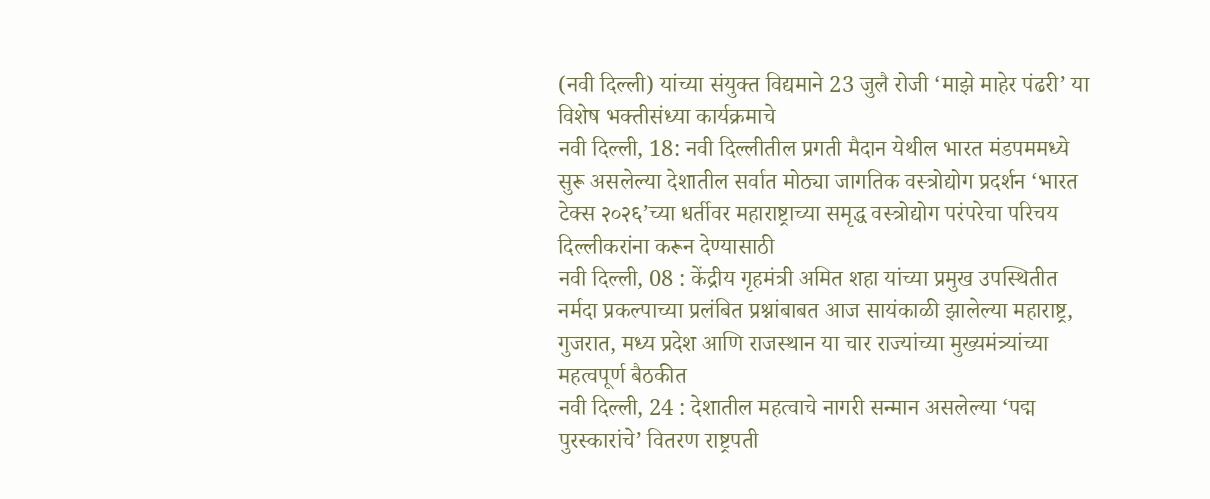(नवी दिल्ली) यांच्या संयुक्त विद्यमाने 23 जुलै रोजी ‘माझे माहेर पंढरी’ या विशेष भक्तीसंध्या कार्यक्रमाचे
नवी दिल्ली, 18: नवी दिल्लीतील प्रगती मैदान येथील भारत मंडपममध्ये सुरू असलेल्या देशातील सर्वात मोठ्या जागतिक वस्त्रोद्योग प्रदर्शन ‘भारत टेक्स २०२६’च्या धर्तीवर महाराष्ट्राच्या समृद्ध वस्त्रोद्योग परंपरेचा परिचय दिल्लीकरांना करून देण्यासाठी
नवी दिल्ली, 08 : केंद्रीय गृहमंत्री अमित शहा यांच्या प्रमुख उपस्थितीत नर्मदा प्रकल्पाच्या प्रलंबित प्रश्नांबाबत आज सायंकाळी झालेल्या महाराष्ट्र, गुजरात, मध्य प्रदेश आणि राजस्थान या चार राज्यांच्या मुख्यमंत्र्यांच्या महत्वपूर्ण बैठकीत
नवी दिल्ली, 24 : देशातील महत्वाचे नागरी सन्मान असलेल्या ‘पद्म पुरस्कारांचे’ वितरण राष्ट्रपती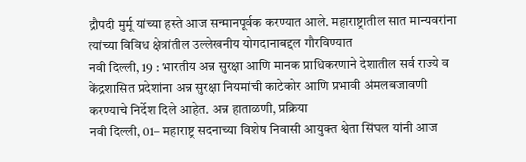द्रौपदी मुर्मू यांच्या हस्ते आज सन्मानपूर्वक करण्यात आले. महाराष्ट्रातील सात मान्यवरांना त्यांच्या विविध क्षेत्रांतील उल्लेखनीय योगदानाबद्दल गौरविण्यात
नवी दिल्ली, 19 : भारतीय अन्न सुरक्षा आणि मानक प्राधिकरणाने देशातील सर्व राज्ये व केंद्रशासित प्रदेशांना अन्न सुरक्षा नियमांची काटेकोर आणि प्रभावी अंमलबजावणी करण्याचे निर्देश दिले आहेत. अन्न हाताळणी, प्रक्रिया
नवी दिल्ली, 01– महाराष्ट्र सदनाच्या विशेष निवासी आयुक्त श्वेता सिंघल यांनी आज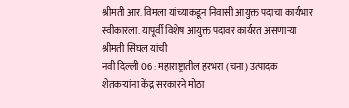श्रीमती आर. विमला यांच्याकडून निवासी आयुक्त पदाचा कार्यभार स्वीकारला. यापूर्वी विशेष आयुक्त पदावर कार्यरत असणाऱ्या श्रीमती सिंघल यांची
नवी दिल्ली 06 : महाराष्ट्रातील हरभरा (चना) उत्पादक शेतकऱ्यांना केंद्र सरकारने मोठा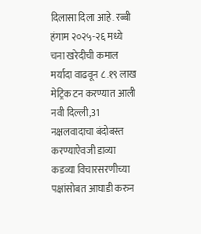दिलासा दिला आहे. रब्बी हंगाम २०२५-२६ मध्ये चना खरेदीची कमाल मर्यादा वाढवून ८.१९ लाख मेट्रिक टन करण्यात आली
नवी दिल्ली,31 नक्षलवादाचा बंदोबस्त करण्याऐवजी डाव्या कडव्या विचारसरणीच्या पक्षांसोबत आघाडी करुन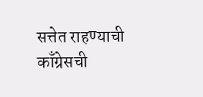सत्तेत राहण्याची काँग्रेसची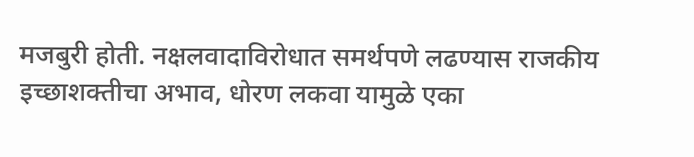मजबुरी होती. नक्षलवादाविरोधात समर्थपणे लढण्यास राजकीय इच्छाशक्तीचा अभाव, धोरण लकवा यामुळे एका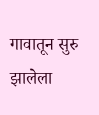गावातून सुरु झालेला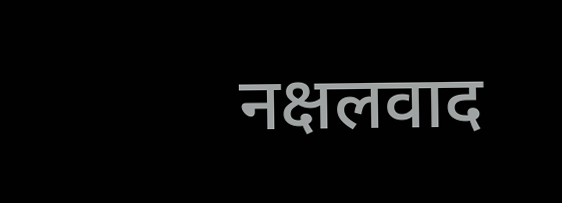नक्षलवाद